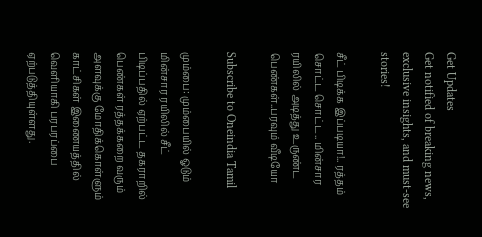Get Updates
Get notified of breaking news, exclusive insights, and must-see stories!

சீட் பிடிக்க இப்படியா!.. ரத்தம் சொட்ட சொட்ட.. மின்சார ரயிலில் அடித்து உருண்ட பெண்கள்..பரவும் வீடியோ

Subscribe to Oneindia Tamil

மும்பை: மும்பையில் ஓடும் மின்சார ரயிலில் சீட் பிடிப்பதில் ஏற்பட்ட தகராறில் பெண்கள் ரத்தக்கறை வரும் அளவுக்கு மோதிக்கொள்ளும் காட்சிகள் இணையத்தில் வெளியாகி பரபரப்பை ஏற்படுத்தியுள்ளது.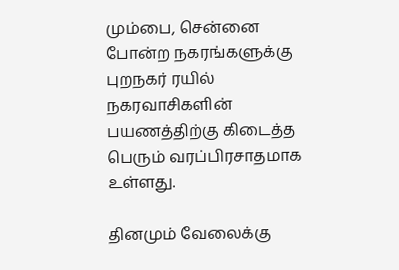மும்பை, சென்னை போன்ற நகரங்களுக்கு புறநகர் ரயில் நகரவாசிகளின் பயணத்திற்கு கிடைத்த பெரும் வரப்பிரசாதமாக உள்ளது.

தினமும் வேலைக்கு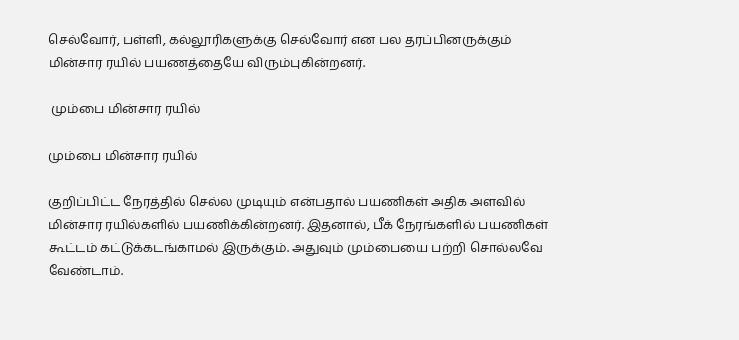செல்வோர், பள்ளி, கல்லூரிகளுக்கு செல்வோர் என பல தரப்பினருக்கும் மின்சார ரயில் பயணத்தையே விரும்புகின்றனர்.

 மும்பை மின்சார ரயில்

மும்பை மின்சார ரயில்

குறிப்பிட்ட நேரத்தில் செல்ல முடியும் என்பதால் பயணிகள் அதிக அளவில் மின்சார ரயில்களில் பயணிக்கின்றனர். இதனால், பீக் நேரங்களில் பயணிகள் கூட்டம் கட்டுக்கடங்காமல் இருக்கும். அதுவும் மும்பையை பற்றி சொல்லவே வேண்டாம்.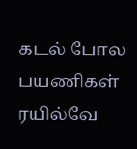கடல் போல பயணிகள் ரயில்வே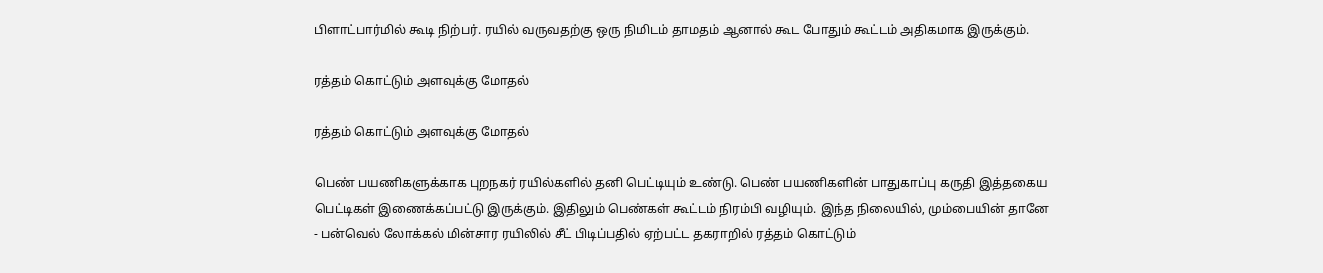பிளாட்பார்மில் கூடி நிற்பர். ரயில் வருவதற்கு ஒரு நிமிடம் தாமதம் ஆனால் கூட போதும் கூட்டம் அதிகமாக இருக்கும்.

ரத்தம் கொட்டும் அளவுக்கு மோதல்

ரத்தம் கொட்டும் அளவுக்கு மோதல்

பெண் பயணிகளுக்காக புறநகர் ரயில்களில் தனி பெட்டியும் உண்டு. பெண் பயணிகளின் பாதுகாப்பு கருதி இத்தகைய பெட்டிகள் இணைக்கப்பட்டு இருக்கும். இதிலும் பெண்கள் கூட்டம் நிரம்பி வழியும். இந்த நிலையில், மும்பையின் தானே - பன்வெல் லோக்கல் மின்சார ரயிலில் சீட் பிடிப்பதில் ஏற்பட்ட தகராறில் ரத்தம் கொட்டும்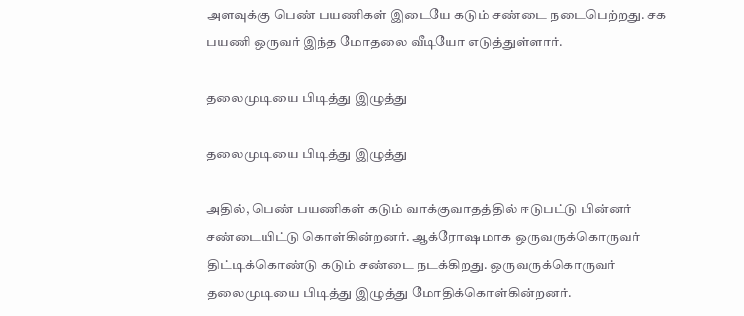அளவுக்கு பெண் பயணிகள் இடையே கடும் சண்டை நடைபெற்றது. சக பயணி ஒருவர் இந்த மோதலை வீடியோ எடுத்துள்ளார்.

தலைமுடியை பிடித்து இழுத்து

தலைமுடியை பிடித்து இழுத்து

அதில், பெண் பயணிகள் கடும் வாக்குவாதத்தில் ஈடுபட்டு பின்னர் சண்டையிட்டு கொள்கின்றனர். ஆக்ரோஷமாக ஒருவருக்கொருவர் திட்டிக்கொண்டு கடும் சண்டை நடக்கிறது. ஒருவருக்கொருவர் தலைமுடியை பிடித்து இழுத்து மோதிக்கொள்கின்றனர்.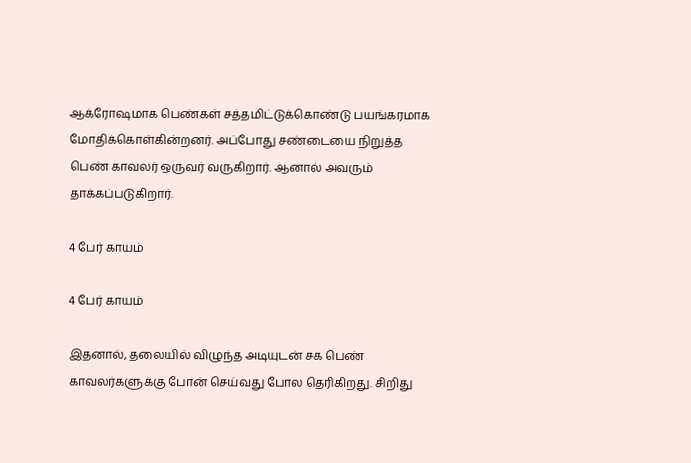ஆக்ரோஷமாக பெண்கள் சத்தமிட்டுக்கொண்டு பயங்கரமாக மோதிக்கொள்கின்றனர். அப்போது சண்டையை நிறுத்த பெண் காவலர் ஒருவர் வருகிறார். ஆனால் அவரும் தாக்கப்படுகிறார்.

4 பேர் காயம்

4 பேர் காயம்

இதனால், தலையில் விழுந்த அடியுடன் சக பெண் காவலர்களுக்கு போன் செய்வது போல தெரிகிறது. சிறிது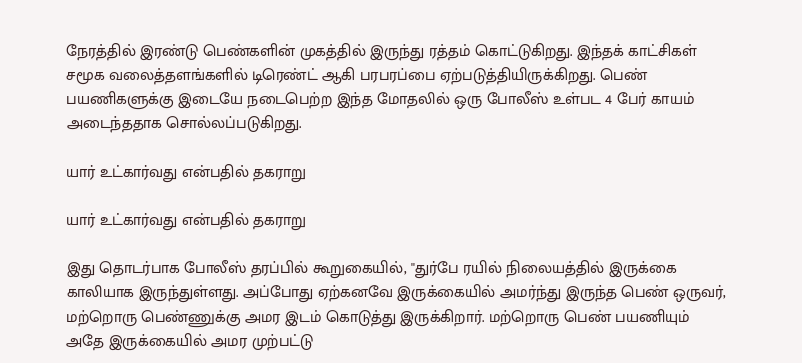நேரத்தில் இரண்டு பெண்களின் முகத்தில் இருந்து ரத்தம் கொட்டுகிறது. இந்தக் காட்சிகள் சமூக வலைத்தளங்களில் டிரெண்ட் ஆகி பரபரப்பை ஏற்படுத்தியிருக்கிறது. பெண் பயணிகளுக்கு இடையே நடைபெற்ற இந்த மோதலில் ஒரு போலீஸ் உள்பட 4 பேர் காயம் அடைந்ததாக சொல்லப்படுகிறது.

யார் உட்கார்வது என்பதில் தகராறு

யார் உட்கார்வது என்பதில் தகராறு

இது தொடர்பாக போலீஸ் தரப்பில் கூறுகையில், ''துர்பே ரயில் நிலையத்தில் இருக்கை காலியாக இருந்துள்ளது. அப்போது ஏற்கனவே இருக்கையில் அமர்ந்து இருந்த பெண் ஒருவர், மற்றொரு பெண்ணுக்கு அமர இடம் கொடுத்து இருக்கிறார். மற்றொரு பெண் பயணியும் அதே இருக்கையில் அமர முற்பட்டு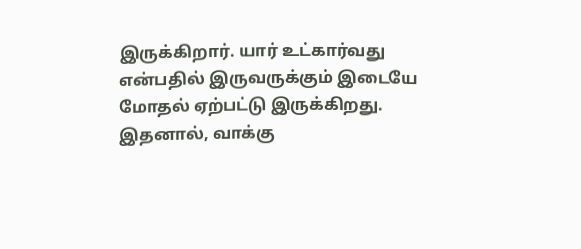இருக்கிறார். யார் உட்கார்வது என்பதில் இருவருக்கும் இடையே மோதல் ஏற்பட்டு இருக்கிறது. இதனால், வாக்கு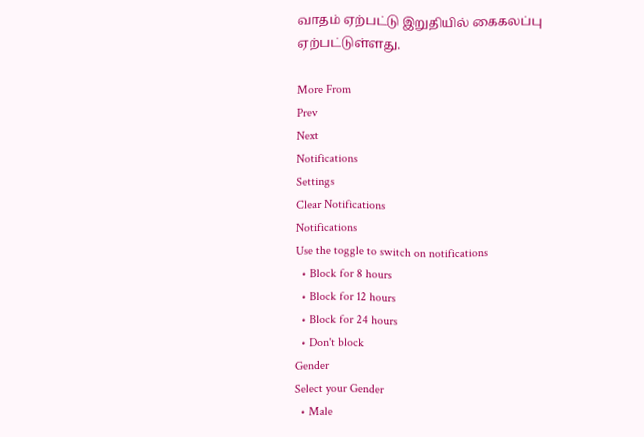வாதம் ஏற்பட்டு இறுதியில் கைகலப்பு ஏற்பட்டுள்ளது.

More From
Prev
Next
Notifications
Settings
Clear Notifications
Notifications
Use the toggle to switch on notifications
  • Block for 8 hours
  • Block for 12 hours
  • Block for 24 hours
  • Don't block
Gender
Select your Gender
  • Male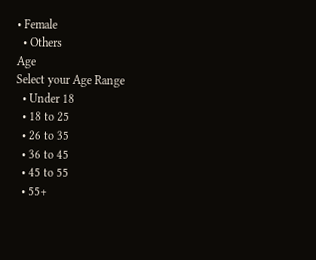• Female
  • Others
Age
Select your Age Range
  • Under 18
  • 18 to 25
  • 26 to 35
  • 36 to 45
  • 45 to 55
  • 55+